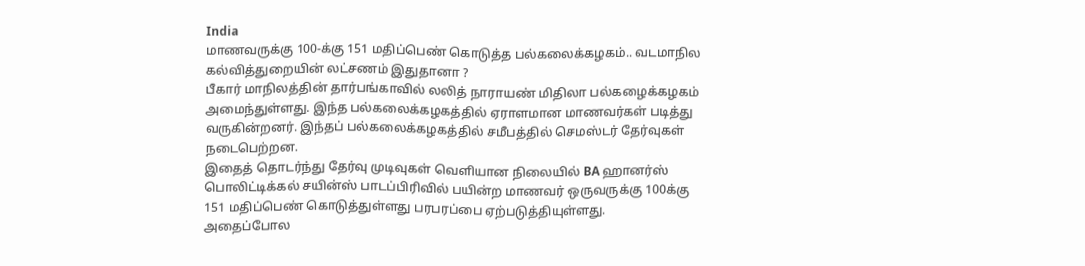India
மாணவருக்கு 100-க்கு 151 மதிப்பெண் கொடுத்த பல்கலைக்கழகம்.. வடமாநில கல்வித்துறையின் லட்சணம் இதுதானா ?
பீகார் மாநிலத்தின் தார்பங்காவில் லலித் நாராயண் மிதிலா பல்கழைக்கழகம் அமைந்துள்ளது. இந்த பல்கலைக்கழகத்தில் ஏராளமான மாணவர்கள் படித்து வருகின்றனர். இந்தப் பல்கலைக்கழகத்தில் சமீபத்தில் செமஸ்டர் தேர்வுகள் நடைபெற்றன.
இதைத் தொடர்ந்து தேர்வு முடிவுகள் வெளியான நிலையில் BA ஹானர்ஸ் பொலிட்டிக்கல் சயின்ஸ் பாடப்பிரிவில் பயின்ற மாணவர் ஒருவருக்கு 100க்கு 151 மதிப்பெண் கொடுத்துள்ளது பரபரப்பை ஏற்படுத்தியுள்ளது.
அதைப்போல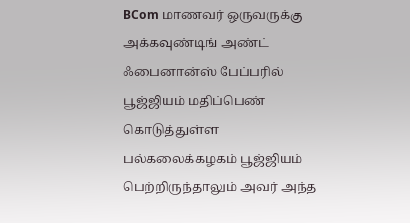BCom மாணவர் ஒருவருக்கு அக்கவுண்டிங் அண்ட் ஃபைனான்ஸ் பேப்பரில் பூஜ்ஜியம் மதிப்பெண் கொடுத்துள்ள பல்கலைக்கழகம் பூஜ்ஜியம் பெற்றிருந்தாலும் அவர் அந்த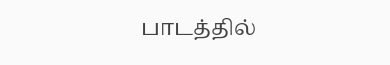பாடத்தில்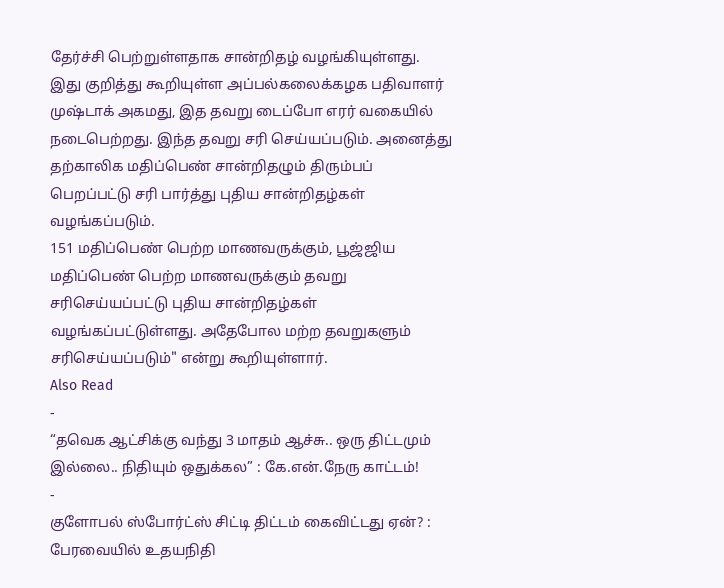தேர்ச்சி பெற்றுள்ளதாக சான்றிதழ் வழங்கியுள்ளது.
இது குறித்து கூறியுள்ள அப்பல்கலைக்கழக பதிவாளர் முஷ்டாக் அகமது, இத தவறு டைப்போ எரர் வகையில் நடைபெற்றது. இந்த தவறு சரி செய்யப்படும். அனைத்து தற்காலிக மதிப்பெண் சான்றிதழும் திரும்பப் பெறப்பட்டு சரி பார்த்து புதிய சான்றிதழ்கள் வழங்கப்படும்.
151 மதிப்பெண் பெற்ற மாணவருக்கும், பூஜ்ஜிய மதிப்பெண் பெற்ற மாணவருக்கும் தவறு சரிசெய்யப்பட்டு புதிய சான்றிதழ்கள் வழங்கப்பட்டுள்ளது. அதேபோல மற்ற தவறுகளும் சரிசெய்யப்படும்" என்று கூறியுள்ளார்.
Also Read
-
“தவெக ஆட்சிக்கு வந்து 3 மாதம் ஆச்சு.. ஒரு திட்டமும் இல்லை.. நிதியும் ஒதுக்கல” : கே.என்.நேரு காட்டம்!
-
குளோபல் ஸ்போர்ட்ஸ் சிட்டி திட்டம் கைவிட்டது ஏன்? : பேரவையில் உதயநிதி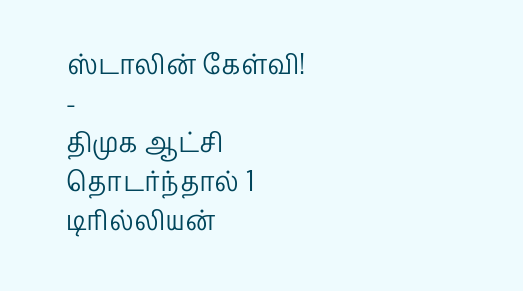ஸ்டாலின் கேள்வி!
-
திமுக ஆட்சி தொடர்ந்தால் 1 டிரில்லியன்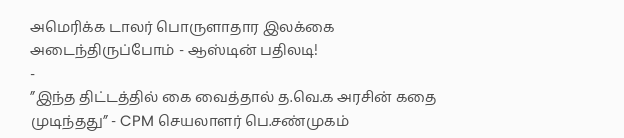அமெரிக்க டாலர் பொருளாதார இலக்கை அடைந்திருப்போம் - ஆஸ்டின் பதிலடி!
-
”இந்த திட்டத்தில் கை வைத்தால் த.வெ.க அரசின் கதை முடிந்தது” - CPM செயலாளர் பெ.சண்முகம்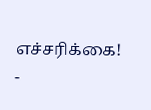எச்சரிக்கை!
-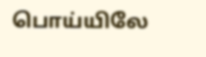பொய்யிலே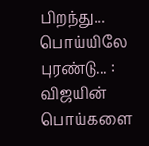பிறந்து... பொய்யிலே புரண்டு... : விஜயின் பொய்களை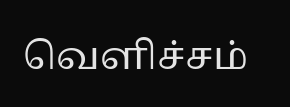வெளிச்சம்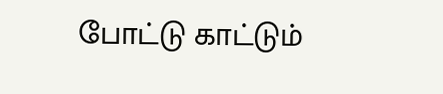போட்டு காட்டும்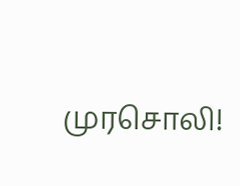முரசொலி!